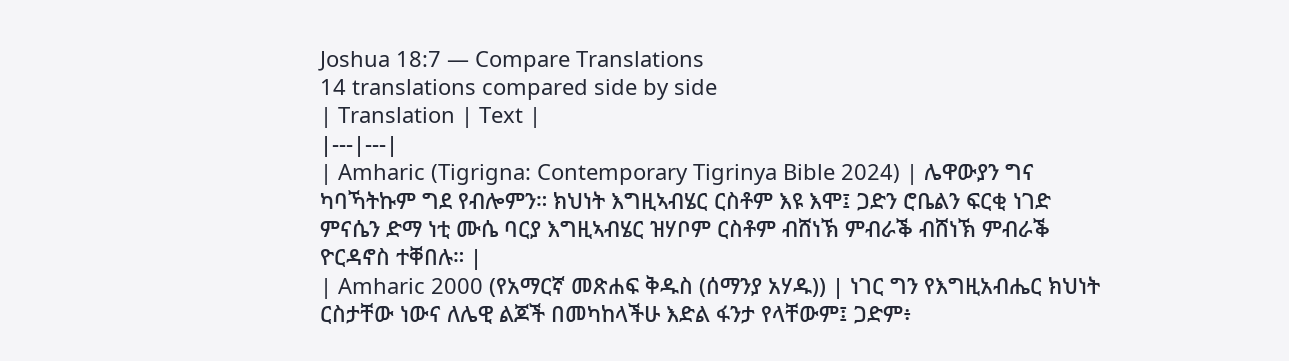Joshua 18:7 — Compare Translations
14 translations compared side by side
| Translation | Text |
|---|---|
| Amharic (Tigrigna: Contemporary Tigrinya Bible 2024) | ሌዋውያን ግና ካባኻትኩም ግደ የብሎምን። ክህነት እግዚኣብሄር ርስቶም እዩ እሞ፤ ጋድን ሮቤልን ፍርቂ ነገድ ምናሴን ድማ ነቲ ሙሴ ባርያ እግዚኣብሄር ዝሃቦም ርስቶም ብሸነኽ ምብራቕ ብሸነኽ ምብራቕ ዮርዳኖስ ተቐበሉ። |
| Amharic 2000 (የአማርኛ መጽሐፍ ቅዱስ (ሰማንያ አሃዱ)) | ነገር ግን የእግዚአብሔር ክህነት ርስታቸው ነውና ለሌዊ ልጆች በመካከላችሁ እድል ፋንታ የላቸውም፤ ጋድም፥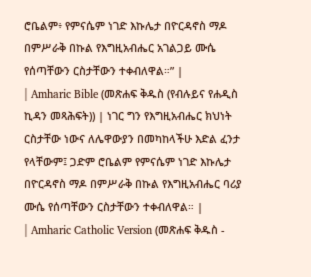ሮቤልም፥ የምናሴም ነገድ እኩሌታ በዮርዳኖስ ማዶ በምሥራቅ በኩል የእግዚአብሔር አገልጋይ ሙሴ የሰጣቸውን ርስታቸውን ተቀብለዋል።” |
| Amharic Bible (መጽሐፍ ቅዱስ (የብሉይና የሐዲስ ኪዳን መጻሕፍት)) | ነገር ግን የእግዚአብሔር ክህነት ርስታቸው ነውና ለሌዋውያን በመካከላችሁ እድል ፈንታ የላቸውም፤ ጋድም ሮቤልም የምናሴም ነገድ እኩሌታ በዮርዳኖስ ማዶ በምሥራቅ በኩል የእግዚአብሔር ባሪያ ሙሴ የሰጣቸውን ርስታቸውን ተቀብለዋል። |
| Amharic Catholic Version (መጽሐፍ ቅዱስ -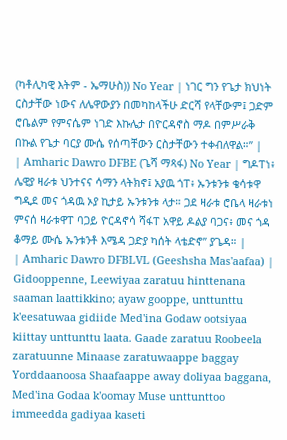(ካቶሊካዊ እትም - ኤማሁስ)) No Year | ነገር ግን የጌታ ክህነት ርስታቸው ነውና ለሌዋውያን በመካከላችሁ ድርሻ የላቸውም፤ ጋድም ሮቤልም የምናሴም ነገድ እኩሌታ በዮርዳኖስ ማዶ በምሥራቅ በኩል የጌታ ባርያ ሙሴ የሰጣቸውን ርስታቸውን ተቀብለዋል።” |
| Amharic Dawro DFBE (ጌሻ ማጻፋ) No Year | ግዶፐነ፥ ሌዊያ ዛራቱ ህንተናና ሳማን ላትክኖ፤ አያዉ ጎፐ፥ ኡንቱንቱ ቄሳቱዋ ግዲደ መና ጎዳዉ ኦያ ኪታይ ኡንቱንቱ ላታ። ጋደ ዛራቱ ሮቤላ ዛራቱነ ምናሰ ዛራቱዋፐ ባጋይ ዮርዳኖሳ ሻፋፐ አዋይ ዶልያ ባጋና፥ መና ጎዳ ቆማይ ሙሴ ኡንቱንቶ እሜዳ ጋድያ ካሰት ላቴድኖ” ያጌዳ። |
| Amharic Dawro DFBLVL (Geeshsha Mas'aafaa) | Gidooppenne, Leewiyaa zaratuu hinttenana saaman laattikkino; ayaw gooppe, unttunttu k'eesatuwaa gidiide Med'ina Godaw ootsiyaa kiittay unttunttu laata. Gaade zaratuu Roobeela zaratuunne Minaase zaratuwaappe baggay Yorddaanoosa Shaafaappe away doliyaa baggana, Med'ina Godaa k'oomay Muse unttunttoo immeedda gadiyaa kaseti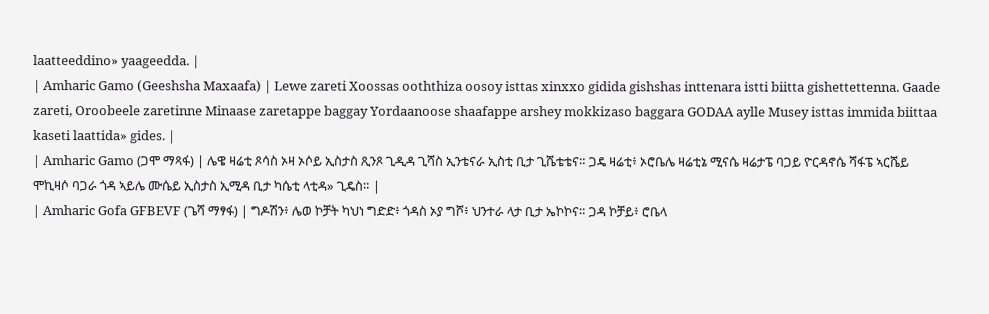laatteeddino» yaageedda. |
| Amharic Gamo (Geeshsha Maxaafa) | Lewe zareti Xoossas ooththiza oosoy isttas xinxxo gidida gishshas inttenara istti biitta gishettettenna. Gaade zareti, Oroobeele zaretinne Minaase zaretappe baggay Yordaanoose shaafappe arshey mokkizaso baggara GODAA aylle Musey isttas immida biittaa kaseti laattida» gides. |
| Amharic Gamo (ጋሞ ማጻፋ) | ሌዌ ዛሬቲ ጾሳስ ኦዛ ኦሶይ ኢስታስ ጺንጾ ጊዲዳ ጊሻስ ኢንቴናራ ኢስቲ ቢታ ጊሼቴቴና። ጋዴ ዛሬቲ፥ ኦሮቤሌ ዛሬቲኔ ሚናሴ ዛሬታፔ ባጋይ ዮርዳኖሴ ሻፋፔ ኣርሼይ ሞኪዛሶ ባጋራ ጎዳ ኣይሌ ሙሴይ ኢስታስ ኢሚዳ ቢታ ካሴቲ ላቲዳ» ጊዴስ። |
| Amharic Gofa GFBEVF (ጌሻ ማፃፋ) | ግዶሽን፥ ሌወ ኮቻት ካህነ ግድድ፥ ጎዳስ ኦያ ግሾ፥ ህንተራ ላታ ቢታ ኤኮኮና። ጋዳ ኮቻይ፥ ሮቤላ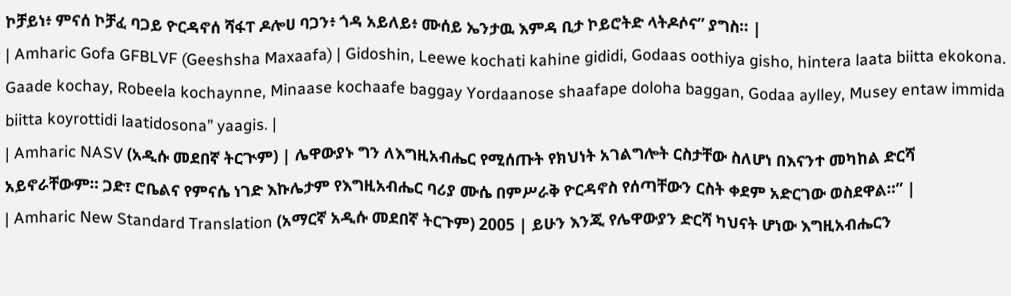ኮቻይነ፥ ምናሰ ኮቻፈ ባጋይ ዮርዳኖሰ ሻፋፐ ዶሎሀ ባጋን፥ ጎዳ አይለይ፥ ሙሰይ ኤንታዉ እምዳ ቢታ ኮይሮትድ ላትዶሶና” ያግስ። |
| Amharic Gofa GFBLVF (Geeshsha Maxaafa) | Gidoshin, Leewe kochati kahine gididi, Godaas oothiya gisho, hintera laata biitta ekokona. Gaade kochay, Robeela kochaynne, Minaase kochaafe baggay Yordaanose shaafape doloha baggan, Godaa aylley, Musey entaw immida biitta koyrottidi laatidosona” yaagis. |
| Amharic NASV (አዲሱ መደበኛ ትርጒም) | ሌዋውያኑ ግን ለእግዚአብሔር የሚሰጡት የክህነት አገልግሎት ርስታቸው ስለሆነ በእናንተ መካከል ድርሻ አይኖራቸውም። ጋድ፣ ሮቤልና የምናሴ ነገድ እኩሌታም የእግዚአብሔር ባሪያ ሙሴ በምሥራቅ ዮርዳኖስ የሰጣቸውን ርስት ቀደም አድርገው ወስደዋል።” |
| Amharic New Standard Translation (አማርኛ አዲሱ መደበኛ ትርጉም) 2005 | ይሁን እንጂ የሌዋውያን ድርሻ ካህናት ሆነው እግዚአብሔርን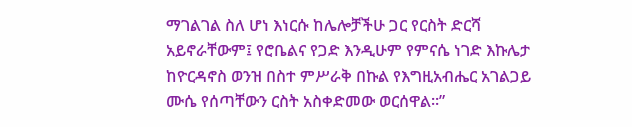ማገልገል ስለ ሆነ እነርሱ ከሌሎቻችሁ ጋር የርስት ድርሻ አይኖራቸውም፤ የሮቤልና የጋድ እንዲሁም የምናሴ ነገድ እኩሌታ ከዮርዳኖስ ወንዝ በስተ ምሥራቅ በኩል የእግዚአብሔር አገልጋይ ሙሴ የሰጣቸውን ርስት አስቀድመው ወርሰዋል።”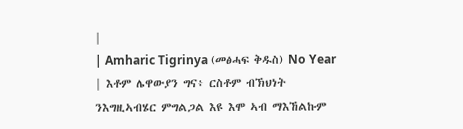|
| Amharic Tigrinya (መፅሓፍ ቅዱስ) No Year | እቶም ሌዋውያን ግና፥ ርስቶም ብኽህነት ንእግዚኣብሄር ምግልጋል እዩ እሞ ኣብ ማእኸልኩም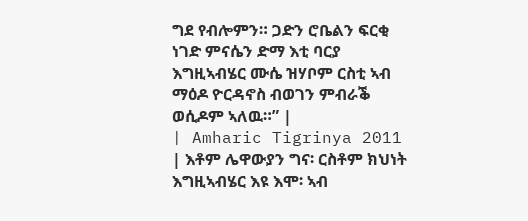ግደ የብሎምን። ጋድን ሮቤልን ፍርቂ ነገድ ምናሴን ድማ እቲ ባርያ እግዚኣብሄር ሙሴ ዝሃቦም ርስቲ ኣብ ማዕዶ ዮርዳኖስ ብወገን ምብራቕ ወሲዶም ኣለዉ።” |
| Amharic Tigrinya 2011 | እቶም ሌዋውያን ግና፡ ርስቶም ክህነት እግዚኣብሄር እዩ እሞ፡ ኣብ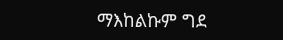ማእከልኩም ግደ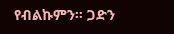የብልኩምን። ጋድን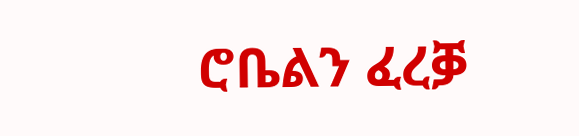ሮቤልን ፈረቓ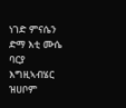ነገድ ምናሴን ድማ እቲ ሙሴ ባርያ እግዚኣብሄር ዝሀቦም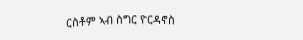ርስቶም ኣብ ስግር ዮርዳኖስ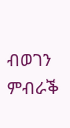ብወገን ምብራቕ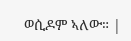ወሲዶም ኣለው። |